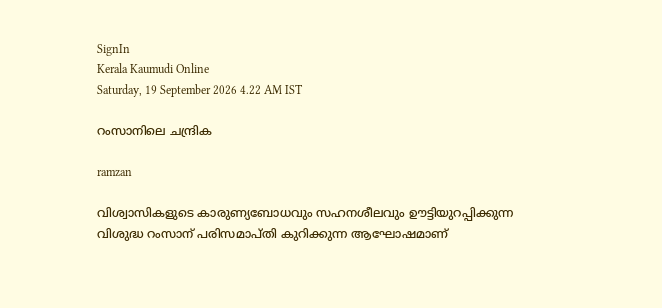SignIn
Kerala Kaumudi Online
Saturday, 19 September 2026 4.22 AM IST

റംസാനിലെ ചന്ദ്രിക

ramzan

വിശ്വാസികളുടെ കാരുണ്യബോധവും സഹനശീലവും ഊട്ടിയുറപ്പിക്കുന്ന വിശുദ്ധ റംസാന് പരിസമാപ്തി കുറിക്കുന്ന ആഘോഷമാണ്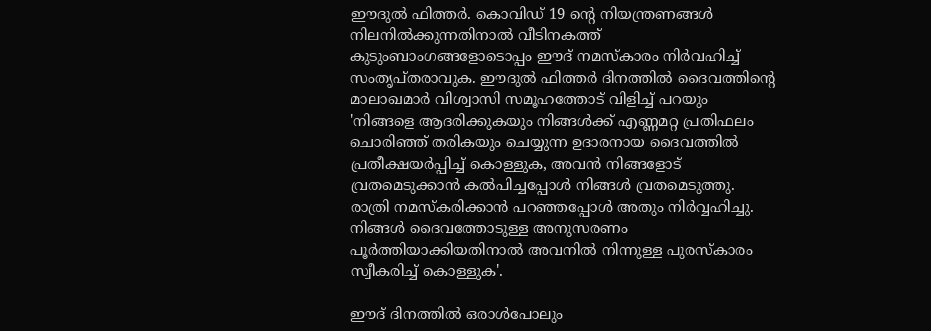ഈദുൽ ഫിത്തർ. കൊവിഡ് 19 ന്റെ നിയന്ത്രണങ്ങൾ നിലനിൽക്കുന്നതിനാൽ വീടിനകത്ത് കുടുംബാംഗങ്ങളോടൊപ്പം ഈദ് നമസ്‌കാരം നിർവഹിച്ച് സംതൃപ്തരാവുക. ഈദുൽ ഫിത്തർ ദിനത്തിൽ ദൈവത്തിന്റെ മാലാഖമാർ വിശ്വാസി സമൂഹത്തോട് വിളിച്ച് പറയും 'നിങ്ങളെ ആദരിക്കുകയും നിങ്ങൾക്ക് എണ്ണമറ്റ പ്രതിഫലം ചൊരിഞ്ഞ് തരികയും ചെയ്യുന്ന ഉദാരനായ ദൈവത്തിൽ പ്രതീക്ഷയർപ്പിച്ച് കൊള്ളുക, അവൻ നിങ്ങളോട് വ്രതമെടുക്കാൻ കൽപിച്ചപ്പോൾ നിങ്ങൾ വ്രതമെടുത്തു. രാത്രി നമസ്‌കരിക്കാൻ പറഞ്ഞപ്പോൾ അതും നിർവ്വഹിച്ചു. നിങ്ങൾ ദൈവത്തോടുള്ള അനുസരണം പൂർത്തിയാക്കിയതിനാൽ അവനിൽ നിന്നുള്ള പുരസ്‌കാരം സ്വീകരിച്ച് കൊള്ളുക'.

ഈദ് ദിനത്തിൽ ഒരാൾപോലും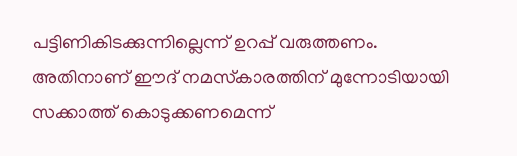പട്ടിണികിടക്കുന്നില്ലെന്ന് ഉറപ്പ് വരുത്തണം. അതിനാണ് ഈദ് നമസ്‌കാരത്തിന് മുന്നോടിയായി സക്കാത്ത് കൊടുക്കണമെന്ന്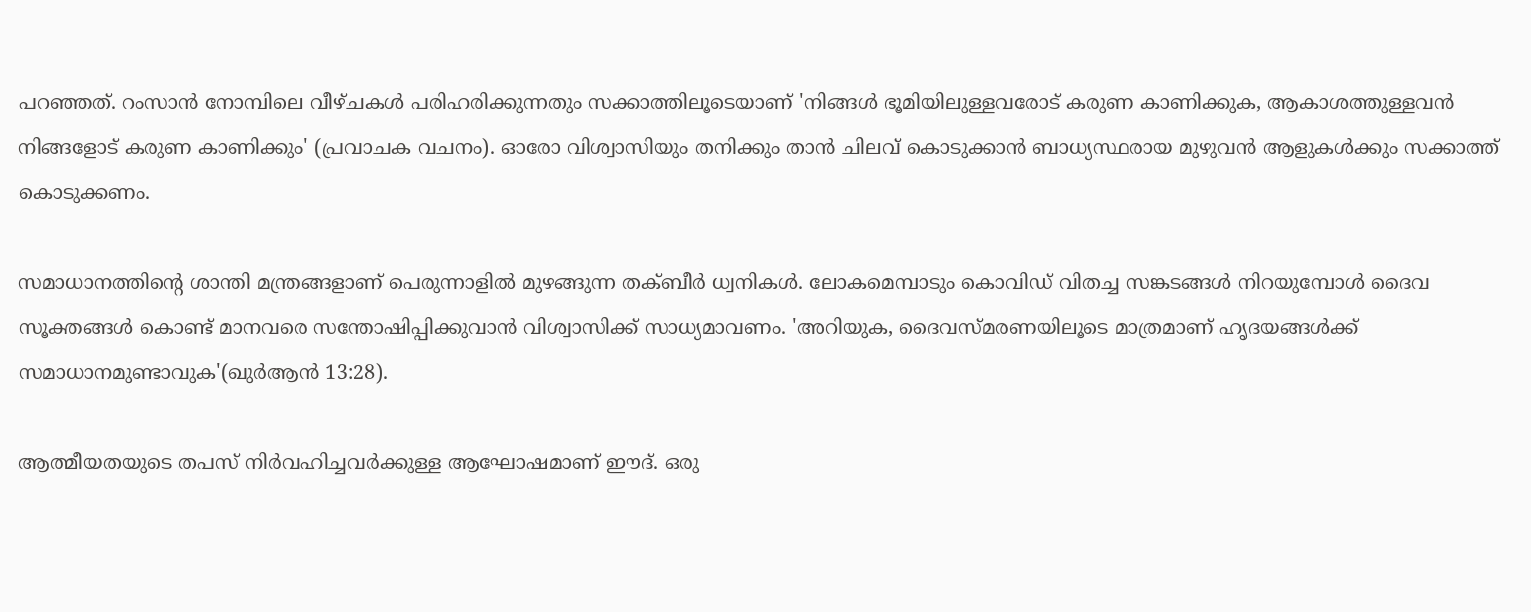പറഞ്ഞത്. റംസാൻ നോമ്പിലെ വീഴ്ചകൾ പരിഹരിക്കുന്നതും സക്കാത്തിലൂടെയാണ് 'നിങ്ങൾ ഭൂമിയിലുള്ളവരോട് കരുണ കാണിക്കുക, ആകാശത്തുള്ളവൻ നിങ്ങളോട് കരുണ കാണിക്കും' (പ്രവാചക വചനം). ഓരോ വിശ്വാസിയും തനിക്കും താൻ ചിലവ് കൊടുക്കാൻ ബാധ്യസ്ഥരായ മുഴുവൻ ആളുകൾക്കും സക്കാത്ത് കൊടുക്കണം.

സമാധാനത്തിന്റെ ശാന്തി മന്ത്രങ്ങളാണ് പെരുന്നാളിൽ മുഴങ്ങുന്ന തക്ബീർ ധ്വനികൾ. ലോകമെമ്പാടും കൊവിഡ് വിതച്ച സങ്കടങ്ങൾ നിറയുമ്പോൾ ദൈവ സൂക്തങ്ങൾ കൊണ്ട് മാനവരെ സന്തോഷിപ്പിക്കുവാൻ വിശ്വാസിക്ക് സാധ്യമാവണം. 'അറിയുക, ദൈവസ്മരണയിലൂടെ മാത്രമാണ് ഹൃദയങ്ങൾക്ക് സമാധാനമുണ്ടാവുക'(ഖുർആൻ 13:28).

ആത്മീയതയുടെ തപസ് നിർവഹിച്ചവർക്കുള്ള ആഘോഷമാണ് ഈദ്. ഒരു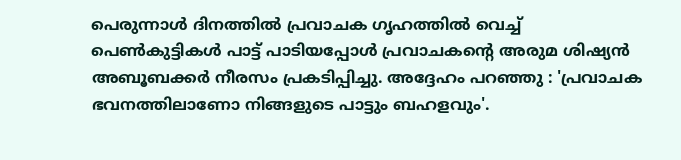പെരുന്നാൾ ദിനത്തിൽ പ്രവാചക ഗൃഹത്തിൽ വെച്ച് പെൺകുട്ടികൾ പാട്ട് പാടിയപ്പോൾ പ്രവാചകന്റെ അരുമ ശിഷ്യൻ അബൂബക്കർ നീരസം പ്രകടിപ്പിച്ചു. അദ്ദേഹം പറഞ്ഞു : 'പ്രവാചക ഭവനത്തിലാണോ നിങ്ങളുടെ പാട്ടും ബഹളവും'.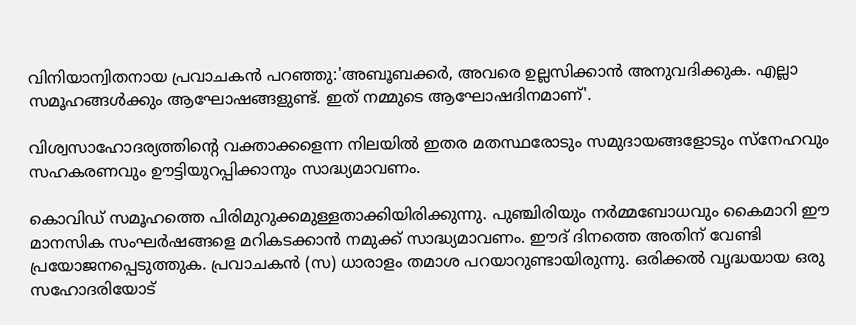വിനിയാന്വിതനായ പ്രവാചകൻ പറഞ്ഞു:'അബൂബക്കർ, അവരെ ഉല്ലസിക്കാൻ അനുവദിക്കുക. എല്ലാ സമൂഹങ്ങൾക്കും ആഘോഷങ്ങളുണ്ട്. ഇത് നമ്മുടെ ആഘോഷദിനമാണ്'.

വിശ്വസാഹോദര്യത്തിന്റെ വക്താക്കളെന്ന നിലയിൽ ഇതര മതസ്ഥരോടും സമുദായങ്ങളോടും സ്‌നേഹവും സഹകരണവും ഊട്ടിയുറപ്പിക്കാനും സാദ്ധ്യമാവണം.

കൊവിഡ് സമൂഹത്തെ പിരിമുറുക്കമുള്ളതാക്കിയിരിക്കുന്നു. പുഞ്ചിരിയും നർമ്മബോധവും കൈമാറി ഈ മാനസിക സംഘർഷങ്ങളെ മറികടക്കാൻ നമുക്ക് സാദ്ധ്യമാവണം. ഈദ് ദിനത്തെ അതിന് വേണ്ടി പ്രയോജനപ്പെടുത്തുക. പ്രവാചകൻ (സ) ധാരാളം തമാശ പറയാറുണ്ടായിരുന്നു. ഒരിക്കൽ വൃദ്ധയായ ഒരു സഹോദരിയോട്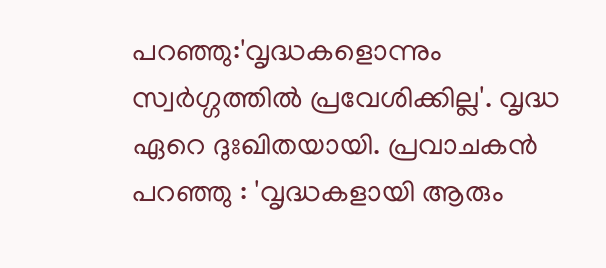പറഞ്ഞു:'വൃദ്ധകളൊന്നും സ്വർഗ്ഗത്തിൽ പ്രവേശിക്കില്ല'. വൃദ്ധ ഏറെ ദുഃഖിതയായി. പ്രവാചകൻ പറഞ്ഞു : 'വൃദ്ധകളായി ആരും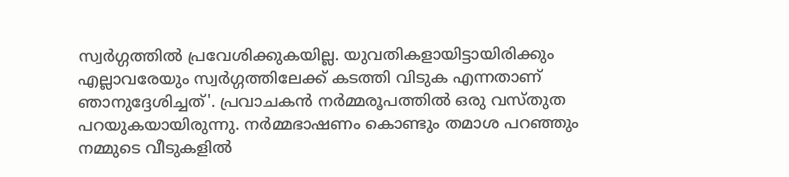സ്വർഗ്ഗത്തിൽ പ്രവേശിക്കുകയില്ല. യുവതികളായിട്ടായിരിക്കും എല്ലാവരേയും സ്വർഗ്ഗത്തിലേക്ക് കടത്തി വിടുക എന്നതാണ് ഞാനുദ്ദേശിച്ചത്'. പ്രവാചകൻ നർമ്മരൂപത്തിൽ ഒരു വസ്തുത പറയുകയായിരുന്നു. നർമ്മഭാഷണം കൊണ്ടും തമാശ പറഞ്ഞും നമ്മുടെ വീടുകളിൽ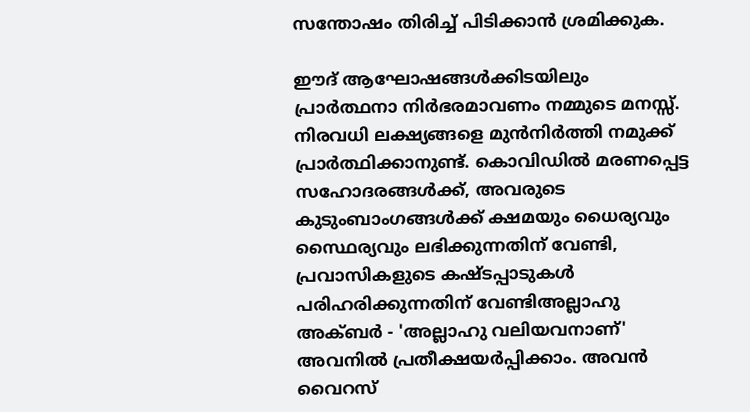സന്തോഷം തിരിച്ച് പിടിക്കാൻ ശ്രമിക്കുക.

ഈദ് ആഘോഷങ്ങൾക്കിടയിലും പ്രാർത്ഥനാ നിർഭരമാവണം നമ്മുടെ മനസ്സ്. നിരവധി ലക്ഷ്യങ്ങളെ മുൻനിർത്തി നമുക്ക് പ്രാർത്ഥിക്കാനുണ്ട്. കൊവിഡിൽ മരണപ്പെട്ട സഹോദരങ്ങൾക്ക്, അവരുടെ കുടുംബാംഗങ്ങൾക്ക് ക്ഷമയും ധൈര്യവും സ്ഥൈര്യവും ലഭിക്കുന്നതിന് വേണ്ടി, പ്രവാസികളുടെ കഷ്ടപ്പാടുകൾ പരിഹരിക്കുന്നതിന് വേണ്ടിഅല്ലാഹു അക്ബർ - 'അല്ലാഹു വലിയവനാണ്' അവനിൽ പ്രതീക്ഷയർപ്പിക്കാം. അവൻ വൈറസ്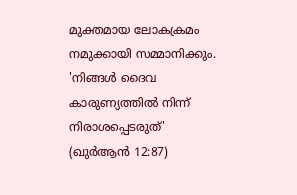മുക്തമായ ലോകക്രമം നമുക്കായി സമ്മാനിക്കും. 'നിങ്ങൾ ദൈവ കാരുണ്യത്തിൽ നിന്ന് നിരാശപ്പെടരുത്' (ഖുർആൻ 12:87)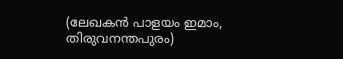(ലേഖകൻ പാളയം ഇമാം, തിരുവനന്തപുരം)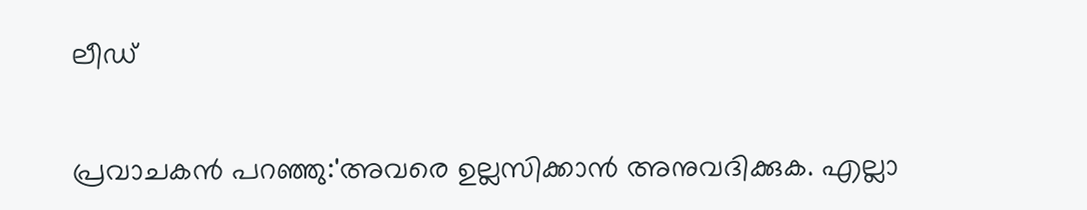ലീഡ്

പ്രവാചകൻ പറഞ്ഞു:'അവരെ ഉല്ലസിക്കാൻ അനുവദിക്കുക. എല്ലാ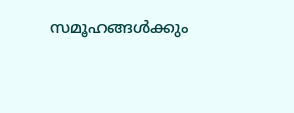സമൂഹങ്ങൾക്കും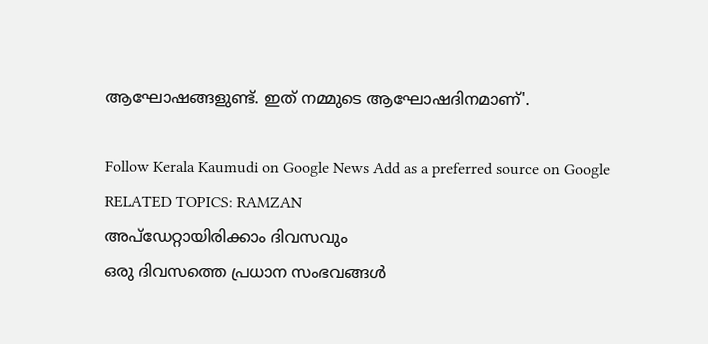ആഘോഷങ്ങളുണ്ട്. ഇത് നമ്മുടെ ആഘോഷദിനമാണ്'.

Follow Kerala Kaumudi on Google News Add as a preferred source on Google
RELATED TOPICS: RAMZAN
അപ്ഡേറ്റായിരിക്കാം ദിവസവും
ഒരു ദിവസത്തെ പ്രധാന സംഭവങ്ങൾ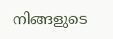നിങ്ങളുടെ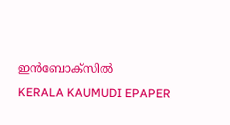ഇൻബോക്സിൽ
KERALA KAUMUDI EPAPER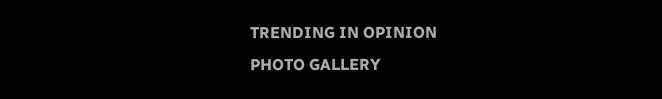TRENDING IN OPINION
PHOTO GALLERY